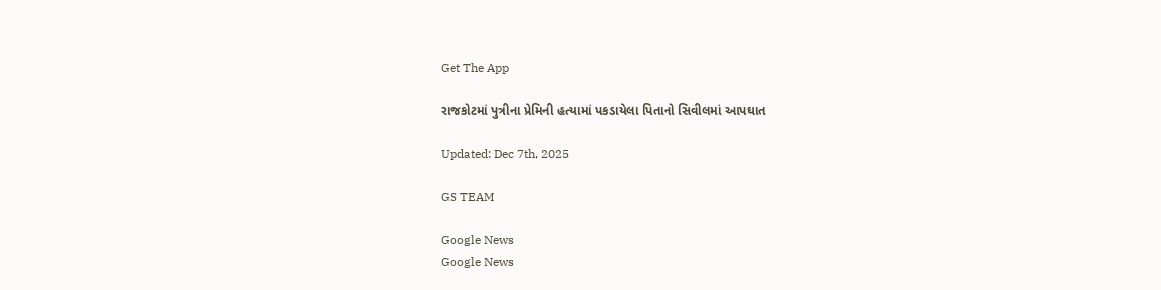Get The App

રાજકોટમાં પુત્રીના પ્રેમિની હત્યામાં પકડાયેલા પિતાનો સિવીલમાં આપઘાત

Updated: Dec 7th, 2025

GS TEAM

Google News
Google News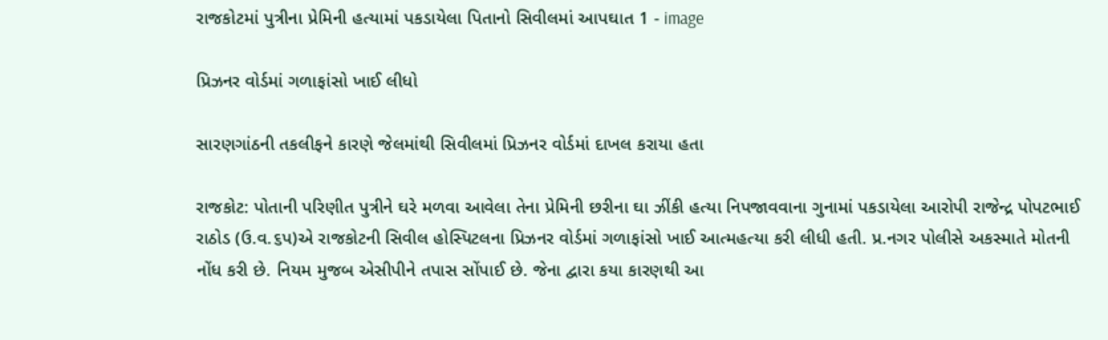રાજકોટમાં પુત્રીના પ્રેમિની હત્યામાં પકડાયેલા પિતાનો સિવીલમાં આપઘાત 1 - image

પ્રિઝનર વોર્ડમાં ગળાફાંસો ખાઈ લીધો

સારણગાંઠની તકલીફને કારણે જેલમાંથી સિવીલમાં પ્રિઝનર વોર્ડમાં દાખલ કરાયા હતા

રાજકોટ: પોતાની પરિણીત પુત્રીને ઘરે મળવા આવેલા તેના પ્રેમિની છરીના ઘા ઝીંકી હત્યા નિપજાવવાના ગુનામાં પકડાયેલા આરોપી રાજેન્દ્ર પોપટભાઈ રાઠોડ (ઉ.વ.૬પ)એ રાજકોટની સિવીલ હોસ્પિટલના પ્રિઝનર વોર્ડમાં ગળાફાંસો ખાઈ આત્મહત્યા કરી લીધી હતી. પ્ર.નગર પોલીસે અકસ્માતે મોતની નોંધ કરી છે. નિયમ મુજબ એસીપીને તપાસ સોંપાઈ છે. જેના દ્વારા કયા કારણથી આ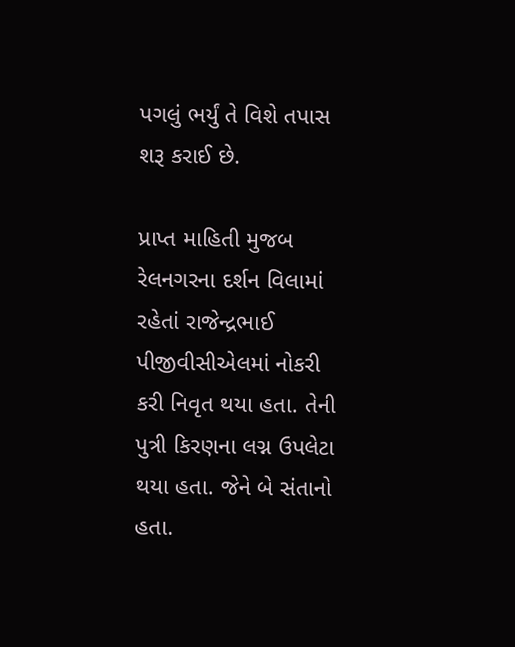પગલું ભર્યું તે વિશે તપાસ શરૂ કરાઈ છે.

પ્રાપ્ત માહિતી મુજબ રેલનગરના દર્શન વિલામાં રહેતાં રાજેન્દ્રભાઈ પીજીવીસીએલમાં નોકરી કરી નિવૃત થયા હતા. તેની પુત્રી કિરણના લગ્ન ઉપલેટા થયા હતા. જેને બે સંતાનો હતા.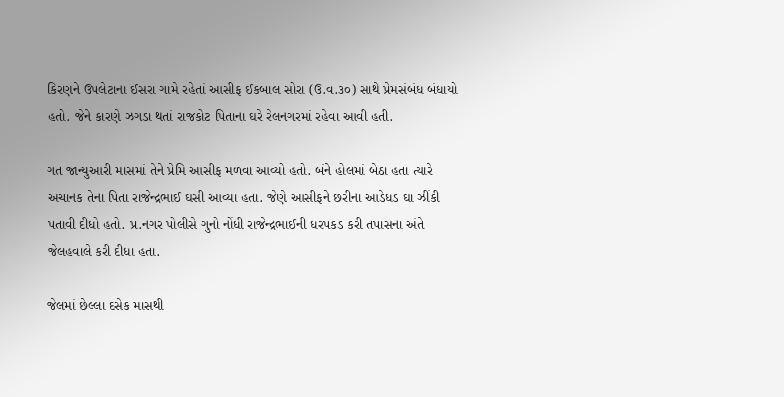કિરણને ઉપલેટાના ઈસરા ગામે રહેતાં આસીફ ઈકબાલ સોરા (ઉ.વ.૩૦) સાથે પ્રેમસંબંધ બંધાયો હતો. જેને કારણે ઝગડા થતાં રાજકોટ પિતાના ઘરે રેલનગરમાં રહેવા આવી હતી.

ગત જાન્યુઆરી માસમાં તેને પ્રેમિ આસીફ મળવા આવ્યો હતો. બંને હોલમાં બેઠા હતા ત્યારે અચાનક તેના પિતા રાજેન્દ્રભાઈ ઘસી આવ્યા હતા. જેણે આસીફને છરીના આડેધડ ઘા ઝીંકી પતાવી દીધો હતો. પ્ર.નગર પોલીસે ગુનો નોંધી રાજેન્દ્રભાઈની ધરપકડ કરી તપાસના અંતે જેલહવાલે કરી દીધા હતા.

જેલમાં છેલ્લા દસેક માસથી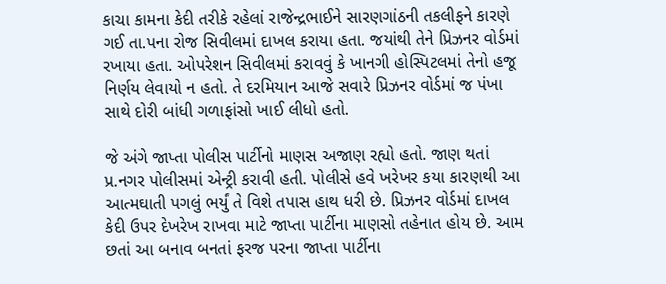કાચા કામના કેદી તરીકે રહેલાં રાજેન્દ્રભાઈને સારણગાંઠની તકલીફને કારણે ગઈ તા.પના રોજ સિવીલમાં દાખલ કરાયા હતા. જયાંથી તેને પ્રિઝનર વોર્ડમાં રખાયા હતા. ઓપરેશન સિવીલમાં કરાવવું કે ખાનગી હોસ્પિટલમાં તેનો હજૂ નિર્ણય લેવાયો ન હતો. તે દરમિયાન આજે સવારે પ્રિઝનર વોર્ડમાં જ પંખા સાથે દોરી બાંધી ગળાફાંસો ખાઈ લીધો હતો.

જે અંગે જાપ્તા પોલીસ પાર્ટીનો માણસ અજાણ રહ્યો હતો. જાણ થતાં પ્ર.નગર પોલીસમાં એન્ટ્રી કરાવી હતી. પોલીસે હવે ખરેખર કયા કારણથી આ આત્મઘાતી પગલું ભર્યું તે વિશે તપાસ હાથ ધરી છે. પ્રિઝનર વોર્ડમાં દાખલ કેદી ઉપર દેખરેખ રાખવા માટે જાપ્તા પાર્ટીના માણસો તહેનાત હોય છે. આમ છતાં આ બનાવ બનતાં ફરજ પરના જાપ્તા પાર્ટીના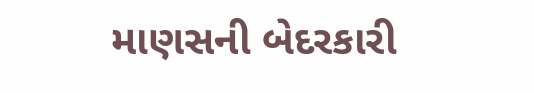માણસની બેદરકારી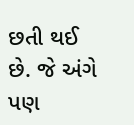છતી થઈ છે. જે અંગે પણ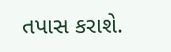તપાસ કરાશે.